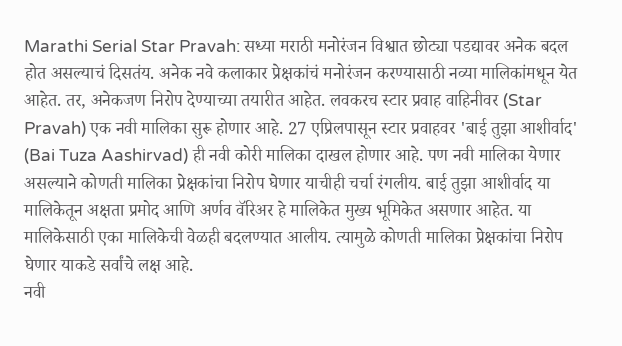Marathi Serial Star Pravah: सध्या मराठी मनोरंजन विश्वात छोट्या पडद्यावर अनेक बदल होत असल्याचं दिसतंय. अनेक नवे कलाकार प्रेक्षकांचं मनोरंजन करण्यासाठी नव्या मालिकांमधून येत आहेत. तर, अनेकजण निरोप देण्याच्या तयारीत आहेत. लवकरच स्टार प्रवाह वाहिनीवर (Star Pravah) एक नवी मालिका सुरू होणार आहे. 27 एप्रिलपासून स्टार प्रवाहवर 'बाई तुझा आशीर्वाद' (Bai Tuza Aashirvad) ही नवी कोरी मालिका दाखल होणार आहे. पण नवी मालिका येणार असल्याने कोणती मालिका प्रेक्षकांचा निरोप घेणार याचीही चर्चा रंगलीय. बाई तुझा आशीर्वाद या मालिकेतून अक्षता प्रमोद आणि अर्णव वॅरिअर हे मालिकेत मुख्य भूमिकेत असणार आहेत. या मालिकेसाठी एका मालिकेची वेळही बदलण्यात आलीय. त्यामुळे कोणती मालिका प्रेक्षकांचा निरोप घेणार याकडे सर्वांचे लक्ष आहे.
नवी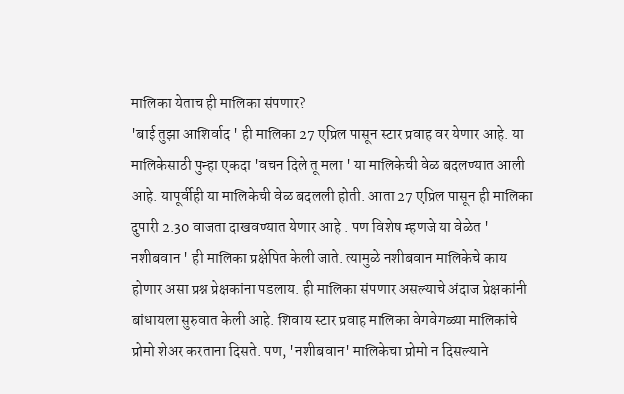मालिका येताच ही मालिका संपणार?
'बाई तुझा आशिर्वाद ' ही मालिका 27 एप्रिल पासून स्टार प्रवाह वर येणार आहे. या मालिकेसाठी पुन्हा एकदा 'वचन दिले तू मला ' या मालिकेची वेळ बदलण्यात आली आहे. यापूर्वीही या मालिकेची वेळ बदलली होती. आता 27 एप्रिल पासून ही मालिका दुपारी 2.30 वाजता दाखवण्यात येणार आहे . पण विशेष म्हणजे या वेळेत ' नशीबवान ' ही मालिका प्रक्षेपित केली जाते. त्यामुळे नशीबवान मालिकेचे काय होणार असा प्रश्न प्रेक्षकांना पडलाय. ही मालिका संपणार असल्याचे अंदाज प्रेक्षकांनी बांधायला सुरुवात केली आहे. शिवाय स्टार प्रवाह मालिका वेगवेगळ्या मालिकांचे प्रोमो शेअर करताना दिसते. पण, 'नशीबवान' मालिकेचा प्रोमो न दिसल्याने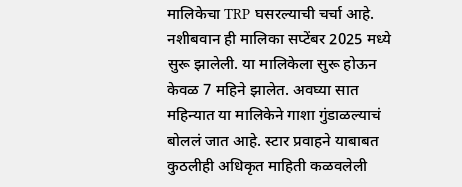मालिकेचा TRP घसरल्याची चर्चा आहे.
नशीबवान ही मालिका सप्टेंबर 2025 मध्ये सुरू झालेली. या मालिकेला सुरू होऊन केवळ 7 महिने झालेत. अवघ्या सात महिन्यात या मालिकेने गाशा गुंडाळल्याचं बोललं जात आहे. स्टार प्रवाहने याबाबत कुठलीही अधिकृत माहिती कळवलेली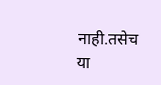नाही.तसेच या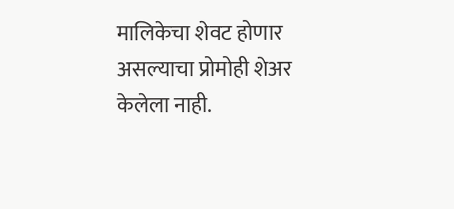मालिकेचा शेवट होणार असल्याचा प्रोमोही शेअर केलेला नाही.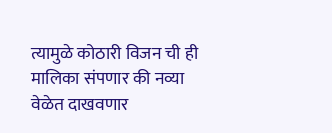त्यामुळे कोठारी विजन ची ही मालिका संपणार की नव्या वेळेत दाखवणार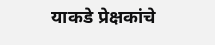याकडे प्रेक्षकांचे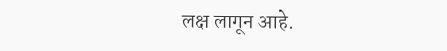लक्ष लागून आहे.